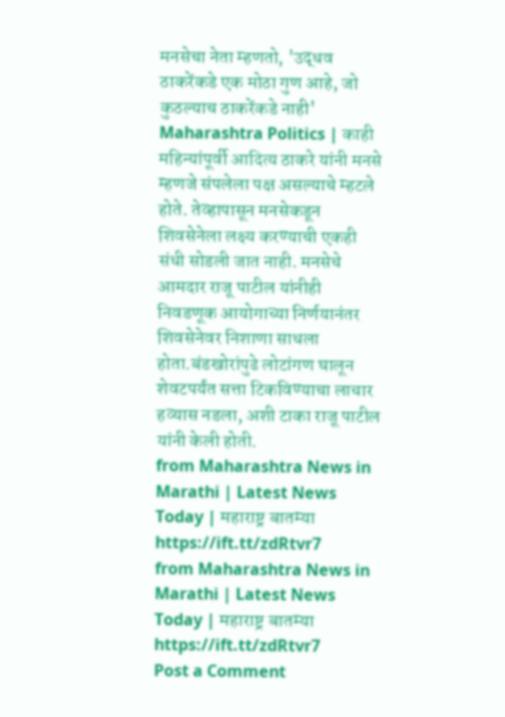मनसेचा नेता म्हणतो, 'उद्धव ठाकरेंकडे एक मोठा गुण आहे, जो कुठल्याच ठाकरेंकडे नाही'
Maharashtra Politics | काही महिन्यांपूर्वी आदित्य ठाकरे यांनी मनसे म्हणजे संपलेला पक्ष असल्याचे म्हटले होते. तेव्हापासून मनसेकडून शिवसेनेला लक्ष्य करण्याची एकही संधी सोडली जात नाही. मनसेचे आमदार राजू पाटील यांनीही निवडणूक आयोगाच्या निर्णयानंतर शिवसेनेवर निशाणा साधला होता.बंडखोरांपुढे लोटांगण घालून शेवटपर्यंत सत्ता टिकविण्याचा लाचार हव्यास नडला, अशी टाका राजू पाटील यांनी केली होती.
from Maharashtra News in Marathi | Latest News Today | महाराष्ट्र बातम्या https://ift.tt/zdRtvr7
from Maharashtra News in Marathi | Latest News Today | महाराष्ट्र बातम्या https://ift.tt/zdRtvr7
Post a Comment